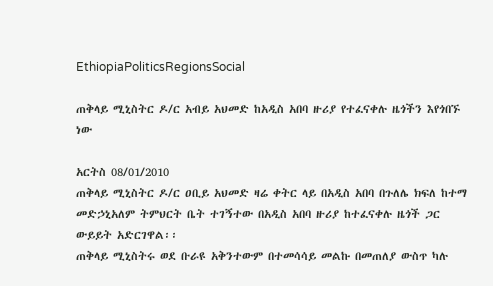EthiopiaPoliticsRegionsSocial

ጠቅላይ ሚኒስትር ዶ/ር አብይ አህመድ ከአዲስ አበባ ዙሪያ የተፈናቀሉ ዜጎችን እየጎበኙ ነው

አርትስ 08/01/2010
ጠቅላይ ሚኒስትር ዶ/ር ዐቢይ አህመድ ዛሬ ቀትር ላይ በአዲስ አበባ በጉለሌ ክፍለ ከተማ መድኃኒአለም ትምህርት ቤት ተገኝተው በአዲስ አበባ ዙሪያ ከተፈናቀሉ ዜጎች ጋር ውይይት አድርገዋል፡፡
ጠቅላይ ሚኒስትሩ ወደ ቡራዩ አቅንተውም በተመሳሳይ መልኩ በመጠለያ ውስጥ ካሉ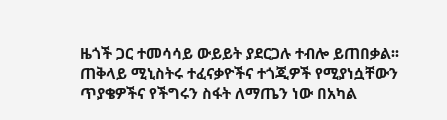ዜጎች ጋር ተመሳሳይ ውይይት ያደርጋሉ ተብሎ ይጠበቃል፡፡
ጠቅላይ ሚኒስትሩ ተፈናቃዮችና ተጎጂዎች የሚያነሷቸውን ጥያቄዎችና የችግሩን ስፋት ለማጤን ነው በአካል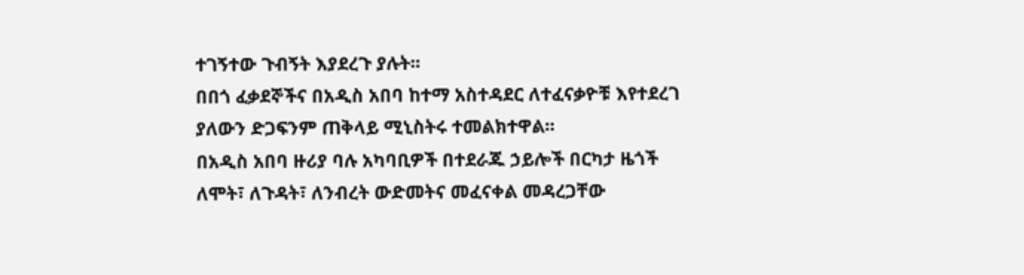ተገኝተው ጉብኝት እያደረጉ ያሉት፡፡
በበጎ ፈቃደኞችና በአዲስ አበባ ከተማ አስተዳደር ለተፈናቃዮቹ እየተደረገ ያለውን ድጋፍንም ጠቅላይ ሚኒስትሩ ተመልክተዋል፡፡
በአዲስ አበባ ዙሪያ ባሉ አካባቢዎች በተደራጁ ኃይሎች በርካታ ዜጎች ለሞት፣ ለጉዳት፣ ለንብረት ውድመትና መፈናቀል መዳረጋቸው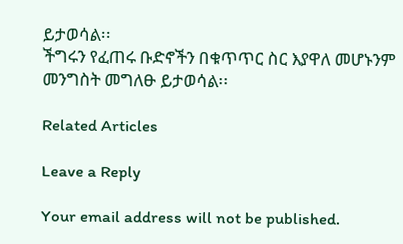ይታወሳል፡፡
ችግሩን የፈጠሩ ቡድኖችን በቁጥጥር ስር እያዋለ መሆኑንም መንግስት መግለፁ ይታወሳል፡፡

Related Articles

Leave a Reply

Your email address will not be published.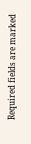Required fields are marked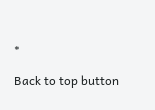*

Back to top button